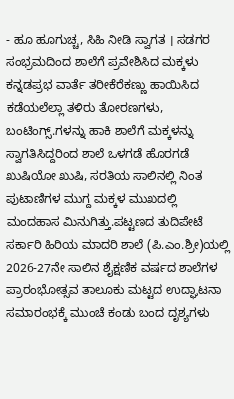- ಹೂ ಹೂಗುಚ್ಚ, ಸಿಹಿ ನೀಡಿ ಸ್ವಾಗತ । ಸಡಗರ ಸಂಭ್ರಮದಿಂದ ಶಾಲೆಗೆ ಪ್ರವೇಶಿಸಿದ ಮಕ್ಕಳು
ಕನ್ನಡಪ್ರಭ ವಾರ್ತೆ ತರೀಕೆರೆಕಣ್ಣು ಹಾಯಿಸಿದ ಕಡೆಯಲೆಲ್ಲಾ ತಳಿರು ತೋರಣಗಳು, ಬಂಟಿಂಗ್ಸ್.ಗಳನ್ನು ಹಾಕಿ ಶಾಲೆಗೆ ಮಕ್ಕಳನ್ನು ಸ್ವಾಗತಿಸಿದ್ದರಿಂದ ಶಾಲೆ ಒಳಗಡೆ ಹೊರಗಡೆ ಖುಷಿಯೋ ಖುಷಿ, ಸರತಿಯ ಸಾಲಿನಲ್ಲಿ ನಿಂತ ಪುಟಾಣಿಗಳ ಮುಗ್ದ ಮಕ್ಕಳ ಮುಖದಲ್ಲಿ ಮಂದಹಾಸ ಮಿನುಗಿತ್ತು.ಪಟ್ಟಣದ ತುದಿಪೇಟೆ ಸರ್ಕಾರಿ ಹಿರಿಯ ಮಾದರಿ ಶಾಲೆ (ಪಿ.ಎಂ.ಶ್ರೀ)ಯಲ್ಲಿ 2026-27ನೇ ಸಾಲಿನ ಶೈಕ್ಷಣಿಕ ವರ್ಷದ ಶಾಲೆಗಳ ಪ್ರಾರಂಭೋತ್ಸವ ತಾಲೂಕು ಮಟ್ಟದ ಉದ್ಘಾಟನಾ ಸಮಾರಂಭಕ್ಕೆ ಮುಂಚೆ ಕಂಡು ಬಂದ ದೃಶ್ಯಗಳು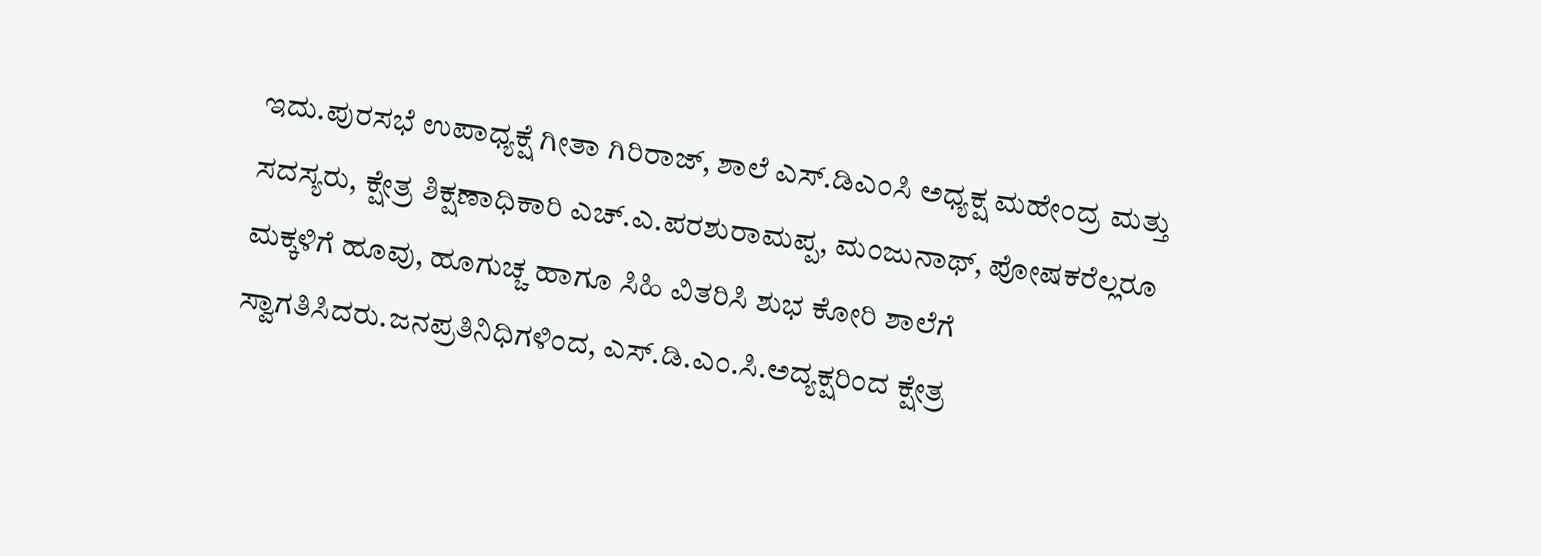ಇದು.ಪುರಸಭೆ ಉಪಾಧ್ಯಕ್ಷೆ ಗೀತಾ ಗಿರಿರಾಜ್, ಶಾಲೆ ಎಸ್.ಡಿಎಂಸಿ ಅಧ್ಯಕ್ಷ ಮಹೇಂದ್ರ ಮತ್ತು ಸದಸ್ಯರು, ಕ್ಷೇತ್ರ ಶಿಕ್ಷಣಾಧಿಕಾರಿ ಎಚ್.ಎ.ಪರಶುರಾಮಪ್ಪ, ಮಂಜುನಾಥ್, ಪೋಷಕರೆಲ್ಲರೂ ಮಕ್ಕಳಿಗೆ ಹೂವು, ಹೂಗುಚ್ಚ ಹಾಗೂ ಸಿಹಿ ವಿತರಿಸಿ ಶುಭ ಕೋರಿ ಶಾಲೆಗೆ ಸ್ವಾಗತಿಸಿದರು.ಜನಪ್ರತಿನಿಧಿಗಳಿಂದ, ಎಸ್.ಡಿ.ಎಂ.ಸಿ.ಅದ್ಯಕ್ಷರಿಂದ ಕ್ಷೇತ್ರ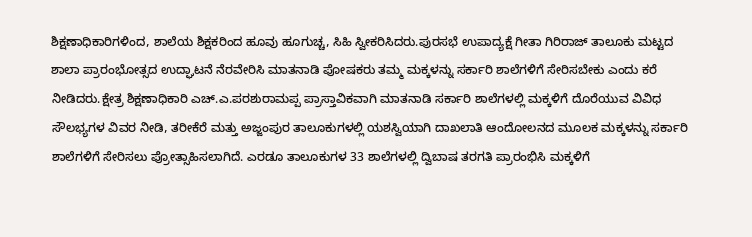ಶಿಕ್ಷಣಾಧಿಕಾರಿಗಳಿಂದ, ಶಾಲೆಯ ಶಿಕ್ಷಕರಿಂದ ಹೂವು ಹೂಗುಚ್ಚ, ಸಿಹಿ ಸ್ವೀಕರಿಸಿದರು.ಪುರಸಭೆ ಉಪಾದ್ಯಕ್ಷೆ ಗೀತಾ ಗಿರಿರಾಜ್ ತಾಲೂಕು ಮಟ್ಟದ ಶಾಲಾ ಪ್ರಾರಂಭೋತ್ಸದ ಉದ್ಘಾಟನೆ ನೆರವೇರಿಸಿ ಮಾತನಾಡಿ ಪೋಷಕರು ತಮ್ಮ ಮಕ್ಕಳನ್ನು ಸರ್ಕಾರಿ ಶಾಲೆಗಳಿಗೆ ಸೇರಿಸಬೇಕು ಎಂದು ಕರೆ ನೀಡಿದರು.ಕ್ಷೇತ್ರ ಶಿಕ್ಷಣಾಧಿಕಾರಿ ಎಚ್.ಎ.ಪರಶುರಾಮಪ್ಪ ಪ್ರಾಸ್ತಾವಿಕವಾಗಿ ಮಾತನಾಡಿ ಸರ್ಕಾರಿ ಶಾಲೆಗಳಲ್ಲಿ ಮಕ್ಕಳಿಗೆ ದೊರೆಯುವ ವಿವಿಧ ಸೌಲಭ್ಯಗಳ ವಿವರ ನೀಡಿ, ತರೀಕೆರೆ ಮತ್ತು ಅಜ್ಜಂಪುರ ತಾಲೂಕುಗಳಲ್ಲಿ ಯಶಸ್ವಿಯಾಗಿ ದಾಖಲಾತಿ ಆಂದೋಲನದ ಮೂಲಕ ಮಕ್ಕಳನ್ನು ಸರ್ಕಾರಿ ಶಾಲೆಗಳಿಗೆ ಸೇರಿಸಲು ಪ್ರೋತ್ಸಾಹಿಸಲಾಗಿದೆ. ಎರಡೂ ತಾಲೂಕುಗಳ 33 ಶಾಲೆಗಳಲ್ಲಿ ದ್ವಿಬಾಷ ತರಗತಿ ಪ್ರಾರಂಭಿಸಿ ಮಕ್ಕಳಿಗೆ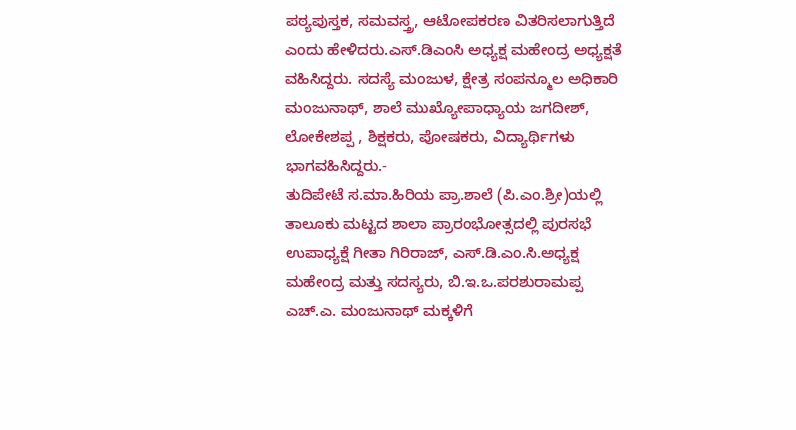ಪಠ್ಯಪುಸ್ತಕ, ಸಮವಸ್ತ್ರ, ಆಟೋಪಕರಣ ವಿತರಿಸಲಾಗುತ್ತಿದೆ ಎಂದು ಹೇಳಿದರು.ಎಸ್.ಡಿಎಂಸಿ ಅಧ್ಯಕ್ಷ ಮಹೇಂದ್ರ ಅಧ್ಯಕ್ಷತೆ ವಹಿಸಿದ್ದರು. ಸದಸ್ಯೆ ಮಂಜುಳ, ಕ್ಷೇತ್ರ ಸಂಪನ್ಮೂಲ ಅಧಿಕಾರಿ ಮಂಜುನಾಥ್, ಶಾಲೆ ಮುಖ್ಯೋಪಾಧ್ಯಾಯ ಜಗದೀಶ್, ಲೋಕೇಶಪ್ಪ , ಶಿಕ್ಷಕರು, ಪೋಷಕರು, ವಿದ್ಯಾರ್ಥಿಗಳು ಭಾಗವಹಿಸಿದ್ದರು.-
ತುದಿಪೇಟೆ ಸ.ಮಾ.ಹಿರಿಯ ಪ್ರಾ.ಶಾಲೆ (ಪಿ.ಎಂ.ಶ್ರೀ)ಯಲ್ಲಿ ತಾಲೂಕು ಮಟ್ಟದ ಶಾಲಾ ಪ್ರಾರಂಭೋತ್ಸದಲ್ಲಿ ಪುರಸಭೆ ಉಪಾಧ್ಯಕ್ಷೆ ಗೀತಾ ಗಿರಿರಾಜ್, ಎಸ್.ಡಿ.ಎಂ.ಸಿ.ಅಧ್ಯಕ್ಷ ಮಹೇಂದ್ರ ಮತ್ತು ಸದಸ್ಯರು, ಬಿ.ಇ.ಒ.ಪರಶುರಾಮಪ್ಪ ಎಚ್.ಎ. ಮಂಜುನಾಥ್ ಮಕ್ಕಳಿಗೆ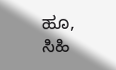ಹೂ, ಸಿಹಿ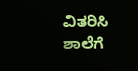ವಿತರಿಸಿ ಶಾಲೆಗೆ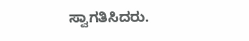ಸ್ವಾಗತಿಸಿದರು.